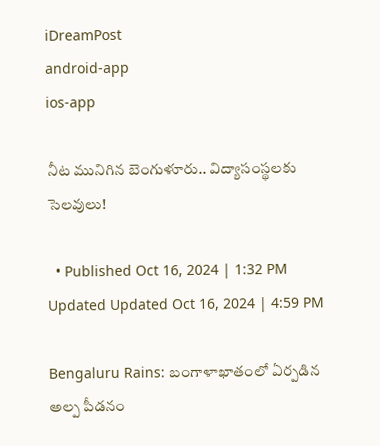iDreamPost
android-app
ios-app

నీట మునిగిన బెంగుళూరు.. విద్యాసంస్థలకు సెలవులు!

  • Published Oct 16, 2024 | 1:32 PM Updated Updated Oct 16, 2024 | 4:59 PM

Bengaluru Rains: బంగాళాఖాతంలో ఏర్పడిన అల్ప పీడనం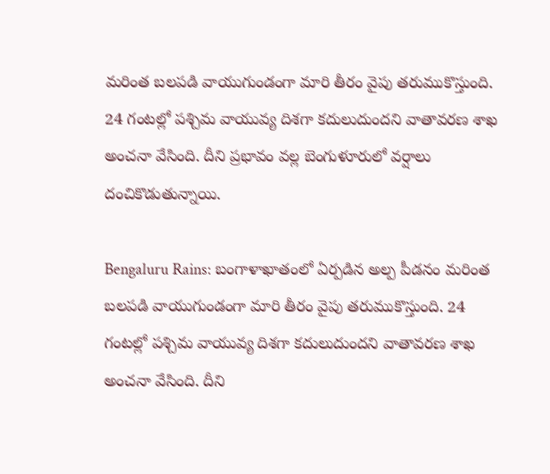మరింత బలపడి వాయుగుండంగా మారి తీరం వైపు తరుముకొస్తుంది. 24 గంటల్లో పశ్చిమ వాయువ్య దిశగా కదులుదుందని వాతావరణ శాఖ అంచనా వేసింది. దీని ప్రభావం వల్ల బెంగుళూరులో వర్షాలు దంచికొడుతున్నాయి.

Bengaluru Rains: బంగాళాఖాతంలో ఏర్పడిన అల్ప పీడనం మరింత బలపడి వాయుగుండంగా మారి తీరం వైపు తరుముకొస్తుంది. 24 గంటల్లో పశ్చిమ వాయువ్య దిశగా కదులుదుందని వాతావరణ శాఖ అంచనా వేసింది. దీని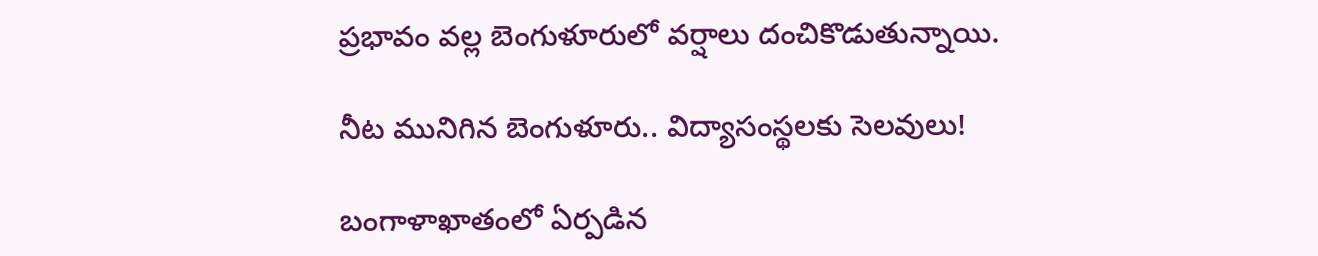ప్రభావం వల్ల బెంగుళూరులో వర్షాలు దంచికొడుతున్నాయి.

నీట మునిగిన బెంగుళూరు.. విద్యాసంస్థలకు సెలవులు!

బంగాళాఖాతంలో ఏర్పడిన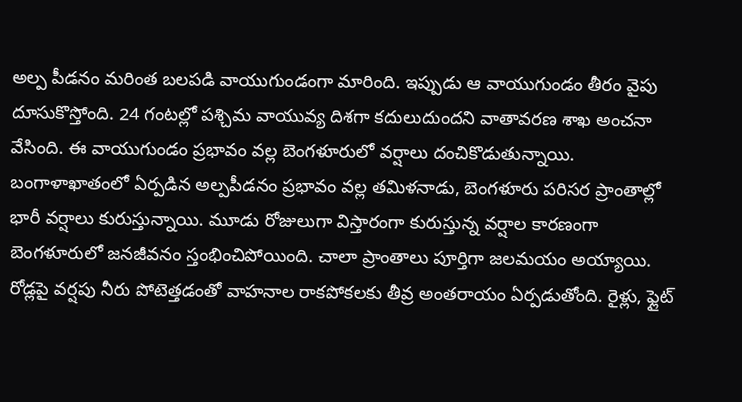అల్ప పీడనం మరింత బలపడి వాయుగుండంగా మారింది. ఇప్పుడు ఆ వాయుగుండం తీరం వైపు దూసుకొస్తోంది. 24 గంటల్లో పశ్చిమ వాయువ్య దిశగా కదులుదుందని వాతావరణ శాఖ అంచనా వేసింది. ఈ వాయుగుండం ప్రభావం వల్ల బెంగళూరులో వర్షాలు దంచికొడుతున్నాయి. బంగాళాఖాతంలో ఏర్పడిన అల్పపీడనం ప్రభావం వల్ల తమిళనాడు, బెంగళూరు పరిసర ప్రాంతాల్లో భారీ వర్షాలు కురుస్తున్నాయి. మూడు రోజులుగా విస్తారంగా కురుస్తున్న వర్షాల కారణంగా బెంగళూరులో జనజీవనం స్తంభించిపోయింది. చాలా ప్రాంతాలు పూర్తిగా జలమయం అయ్యాయి. రోడ్లపై వర్షపు నీరు పోటెత్తడంతో వాహనాల రాకపోకలకు తీవ్ర అంతరాయం ఏర్పడుతోంది. రైళ్లు, ఫ్లైట్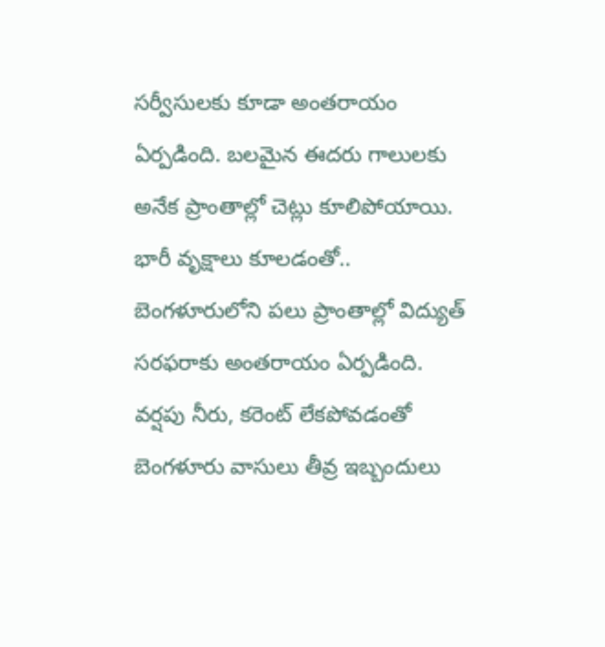సర్వీసులకు కూడా అంతరాయం ఏర్పడింది. బలమైన ఈదరు గాలులకు అనేక ప్రాంతాల్లో చెట్లు కూలిపోయాయి. భారీ వృక్షాలు కూలడంతో.. బెంగళూరులోని పలు ప్రాంతాల్లో విద్యుత్ సరఫరాకు అంతరాయం ఏర్పడింది. వర్షపు నీరు, కరెంట్ లేకపోవడంతో బెంగళూరు వాసులు తీవ్ర ఇబ్బందులు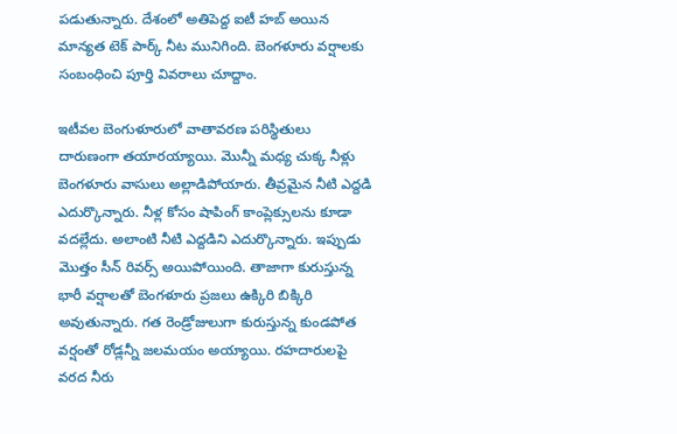పడుతున్నారు. దేశంలో అతిపెద్ద ఐటీ హబ్ అయిన మాన్యత టెక్ పార్క్ నీట మునిగింది. బెంగళూరు వర్షాలకు సంబంధించి పూర్తి వివరాలు చూద్దాం.

ఇటీవల బెంగుళూరులో వాతావరణ పరిస్థితులు దారుణంగా తయారయ్యాయి. మొన్నీ మధ్య చుక్క నీళ్లు బెంగళూరు వాసులు అల్లాడిపోయారు. తీవ్రమైన నీటి ఎద్దడి ఎదుర్కొన్నారు. నీళ్ల కోసం షాపింగ్ కాంప్లెక్సులను కూడా వదల్లేదు. అలాంటి నీటి ఎద్దడిని ఎదుర్కొన్నారు. ఇప్పుడు మొత్తం సీన్ రివర్స్ అయిపోయింది. తాజాగా కురుస్తున్న భారీ వర్షాలతో బెంగళూరు ప్రజలు ఉక్కిరి బిక్కిరి అవుతున్నారు. గత రెండ్రోజులుగా కురుస్తున్న కుండపోత వర్షంతో రోడ్లన్నీ జలమయం అయ్యాయి. రహదారులపై వరద నీరు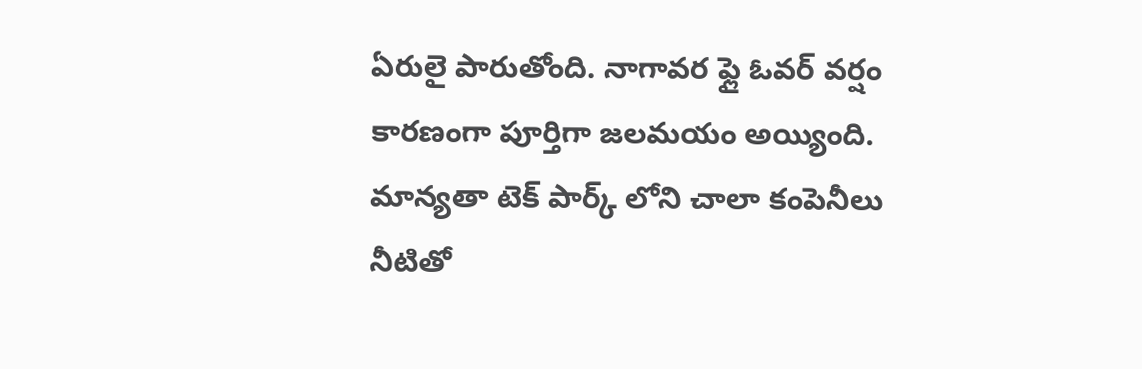ఏరులై పారుతోంది. నాగావర ఫ్లై ఓవర్ వర్షం కారణంగా పూర్తిగా జలమయం అయ్యింది. మాన్యతా టెక్ పార్క్ ‌లోని చాలా కంపెనీలు నీటితో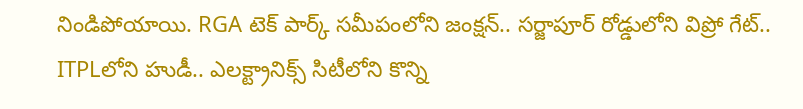నిండిపోయాయి. RGA టెక్ పార్క్ సమీపంలోని జంక్షన్.. సర్జాపూర్ రోడ్డులోని విప్రో గేట్.. ITPLలోని హుడీ.. ఎలక్ట్రానిక్స్ సిటీలోని కొన్ని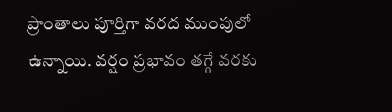ప్రాంతాలు పూర్తిగా వరద ముంపులో ఉన్నాయి. వర్షం ప్రభావం తగ్గే వరకు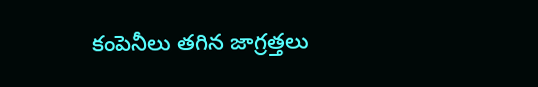కంపెనీలు తగిన జాగ్రత్తలు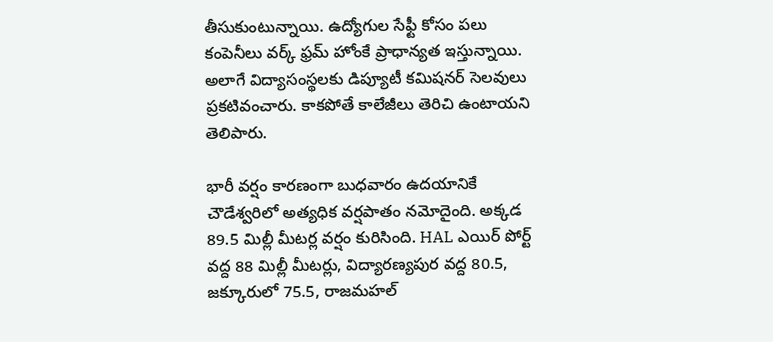తీసుకుంటున్నాయి. ఉద్యోగుల సేఫ్టీ కోసం పలు కంపెనీలు వర్క్ ఫ్రమ్ హోం‌కే ప్రాధాన్యత ఇస్తున్నాయి. అలాగే విద్యాసంస్థలకు డిప్యూటీ కమిషనర్ సెలవులు ప్రకటివంచారు. కాకపోతే కాలేజీలు తెరిచి ఉంటాయని తెలిపారు.

భారీ వర్షం కారణంగా బుధవారం ఉదయానికే చౌడేశ్వరిలో అత్యధిక వర్షపాతం నమోదైంది. అక్కడ 89.5 మిల్లీ మీటర్ల వర్షం కురిసింది. HAL ఎయిర్ పోర్ట్ వద్ద 88 మిల్లీ మీటర్లు, విద్యారణ్యపుర వద్ద 80.5, జక్కూరులో 75.5, రాజమహల్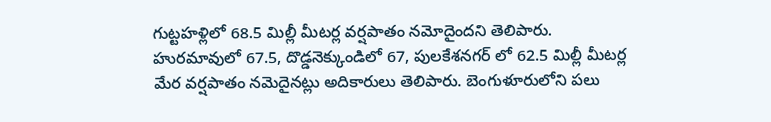గుట్టహళ్లిలో 68.5 మిల్లీ మీటర్ల వర్షపాతం నమోదైందని తెలిపారు. హురమావులో 67.5, దొడ్డనెక్కుండిలో 67, పులకేశనగర్ లో 62.5 మిల్లీ మీటర్ల మేర వర్షపాతం నమెదైనట్లు అదికారులు తెలిపారు. బెంగుళూరులోని పలు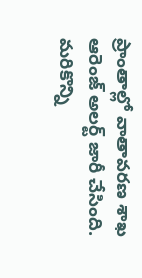ప్రాంతాల్లో వాతావరణ శాఖ ఆరెంజ్ అలర్ట్ జారీ చేసింది. మరికొన్ని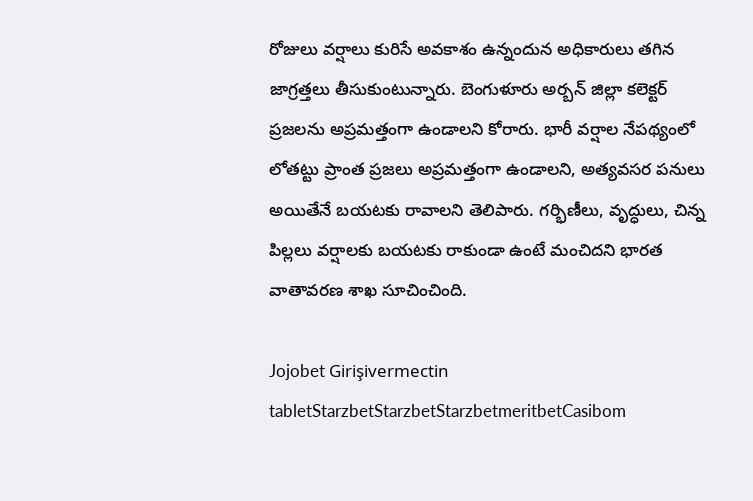రోజులు వర్షాలు కురిసే అవకాశం ఉన్నందున అధికారులు తగిన జాగ్రత్తలు తీసుకుంటున్నారు. బెంగుళూరు అర్బన్ జిల్లా కలెక్టర్ ప్రజలను అప్రమత్తంగా ఉండాలని కోరారు. భారీ వర్షాల నేపథ్యంలో లోతట్టు ప్రాంత ప్రజలు అప్రమత్తంగా ఉండాలని, అత్యవసర పనులు అయితేనే బయటకు రావాలని తెలిపారు. గర్భిణీలు, వృద్ధులు, చిన్న పిల్లలు వర్షాలకు బయటకు రాకుండా ఉంటే మంచిదని భారత వాతావరణ శాఖ సూచించింది.

Jojobet Girişivermectin tabletStarzbetStarzbetStarzbetmeritbetCasibom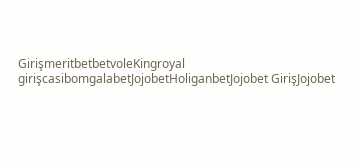GirişmeritbetbetvoleKingroyal girişcasibomgalabetJojobetHoliganbetJojobet GirişJojobet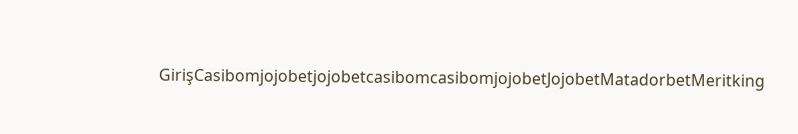GirişCasibomjojobetjojobetcasibomcasibomjojobetJojobetMatadorbetMeritking